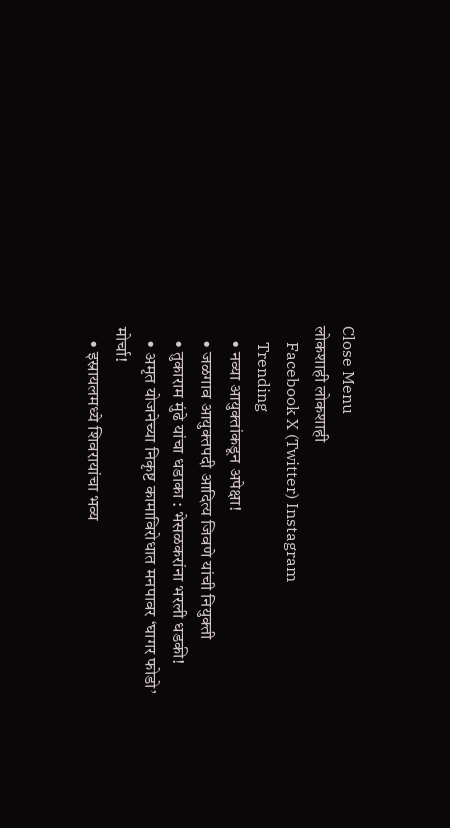Close Menu
लोकशाही लोकशाही
    Facebook X (Twitter) Instagram
    Trending
    • नव्या आयुक्तांकडून अपेक्षा!
    • जळगाव आयुक्तपदी आदित्य जिवणे यांची नियुक्ती
    • तुकाराम मुंढे यांचा धडाका : भेसळकरांना भरली धडकी!
    • अमृत योजनेच्या निकृष्ट कामाविरोधात मनपावर ‘घागर फोडो’ मोर्चा!
    • इस्रायलमध्ये शिवरायांचा भव्य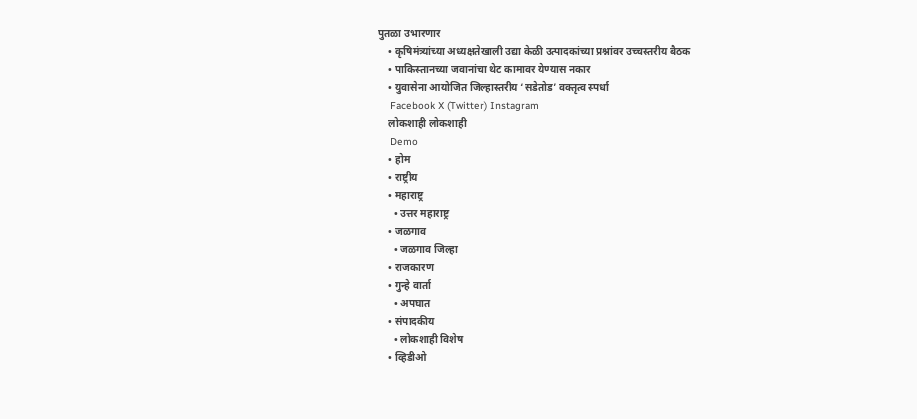पुतळा उभारणार
    • कृषिमंत्र्यांच्या अध्यक्षतेखाली उद्या केळी उत्पादकांच्या प्रश्नांवर उच्चस्तरीय बैठक
    • पाकिस्तानच्या जवानांचा थेट कामावर येण्यास नकार
    • युवासेना आयोजित जिल्हास्तरीय ‘सडेतोड’ वक्तृत्व स्पर्धा
    Facebook X (Twitter) Instagram
    लोकशाही लोकशाही
    Demo
    • होम
    • राष्ट्रीय
    • महाराष्ट्र
      • उत्तर महाराष्ट्र
    • जळगाव
      • जळगाव जिल्हा
    • राजकारण
    • गुन्हे वार्ता
      • अपघात
    • संपादकीय
      • लोकशाही विशेष
    • व्हिडीओ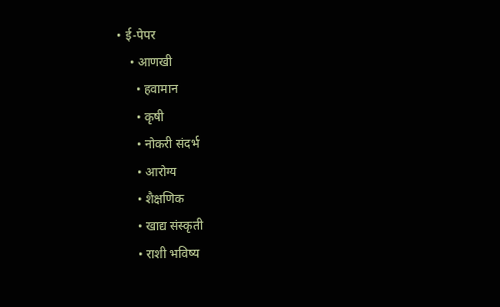• ई-पेपर
    • आणखी
      • हवामान
      • कृषी
      • नोकरी संदर्भ
      • आरोग्य
      • शैक्षणिक
      • खाद्य संस्कृती
      • राशी भविष्य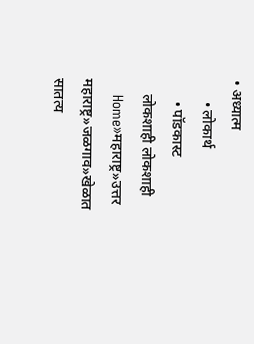• अध्यात्म
      • लोकार्थ
      • पॉडकास्ट
    लोकशाही लोकशाही
    Home»महाराष्ट्र»उत्तर महाराष्ट्र»जळगाव»खेळात सातत्य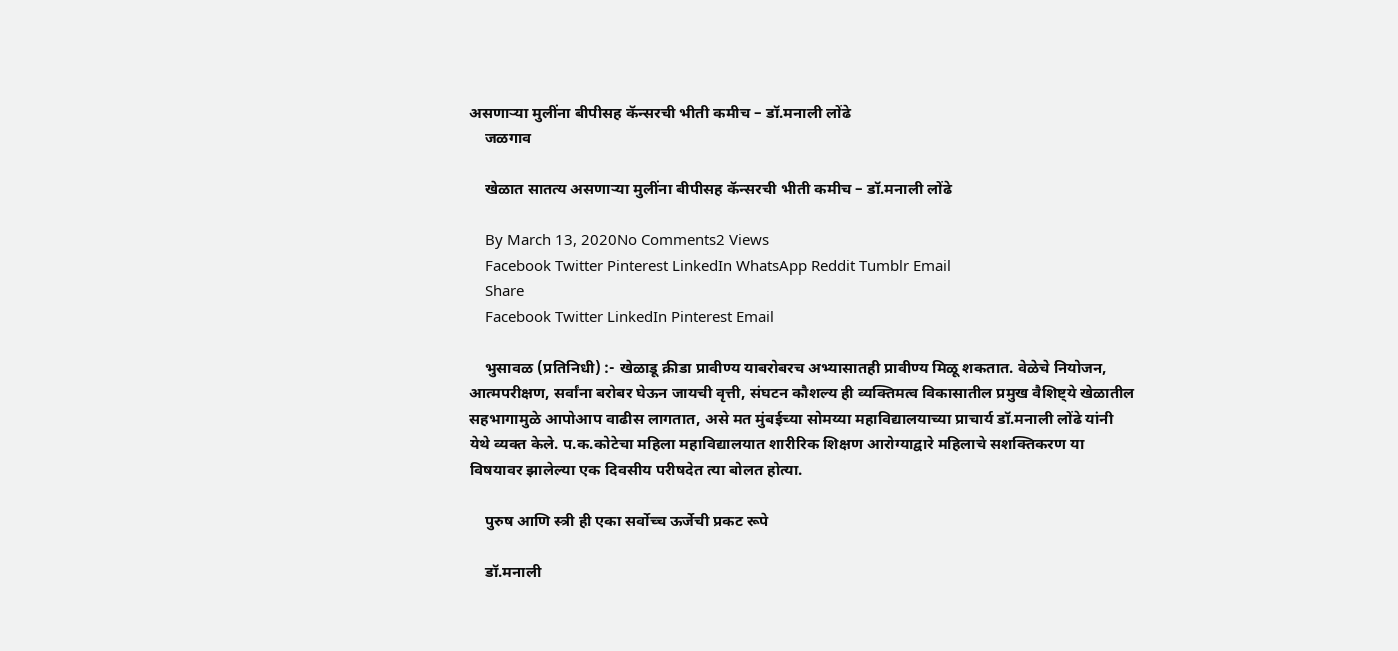असणार्‍या मुलींना बीपीसह कॅन्सरची भीती कमीच – डॉ.मनाली लोंढे
    जळगाव

    खेळात सातत्य असणार्‍या मुलींना बीपीसह कॅन्सरची भीती कमीच – डॉ.मनाली लोंढे

    By March 13, 2020No Comments2 Views
    Facebook Twitter Pinterest LinkedIn WhatsApp Reddit Tumblr Email
    Share
    Facebook Twitter LinkedIn Pinterest Email

    भुसावळ (प्रतिनिधी) :- खेळाडू क्रीडा प्रावीण्य याबरोबरच अभ्यासातही प्रावीण्य मिळू शकतात. वेळेचे नियोजन, आत्मपरीक्षण, सर्वांना बरोबर घेऊन जायची वृत्ती, संघटन कौशल्य ही व्यक्तिमत्व विकासातील प्रमुख वैशिष्ट्ये खेळातील सहभागामुळे आपोआप वाढीस लागतात, असे मत मुंबईच्या सोमय्या महाविद्यालयाच्या प्राचार्य डॉ.मनाली लोंढे यांनी येथे व्यक्त केले. प.क.कोटेचा महिला महाविद्यालयात शारीरिक शिक्षण आरोग्याद्वारे महिलाचे सशक्तिकरण या विषयावर झालेल्या एक दिवसीय परीषदेत त्या बोलत होत्या.

    पुरुष आणि स्त्री ही एका सर्वोच्च ऊर्जेची प्रकट रूपे

    डॉ.मनाली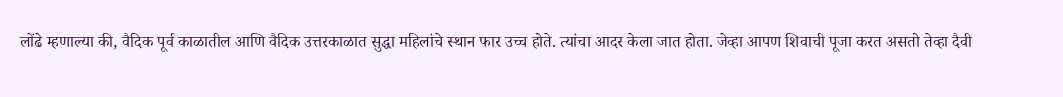लोंढे म्हणाल्या की, वैदिक पूर्व काळातील आणि वैदिक उत्तरकाळात सुद्धा महिलांचे स्थान फार उच्च होते. त्यांचा आदर केला जात होता. जेव्हा आपण शिवाची पूजा करत असतो तेव्हा दैवी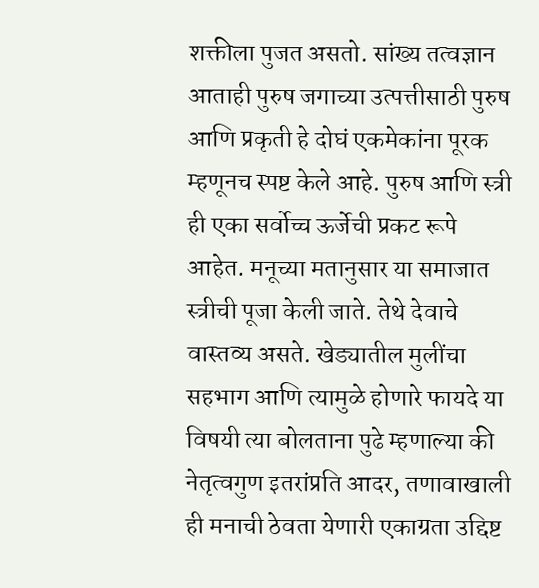शक्तीला पुजत असतो. सांख्य तत्वज्ञान आताही पुरुष जगाच्या उत्पत्तीसाठी पुरुष आणि प्रकृती हे दोघं एकमेकांना पूरक म्हणूनच स्पष्ट केले आहे. पुरुष आणि स्त्री ही एका सर्वोच्च ऊर्जेची प्रकट रूपे आहेत. मनूच्या मतानुसार या समाजात स्त्रीची पूजा केली जाते. तेथे देवाचे वास्तव्य असते. खेड्यातील मुलींचा सहभाग आणि त्यामुळे होणारे फायदे या विषयी त्या बोलताना पुढे म्हणाल्या की नेतृत्वगुण इतरांप्रति आदर, तणावाखाली ही मनाची ठेवता येणारी एकाग्रता उद्दिष्ट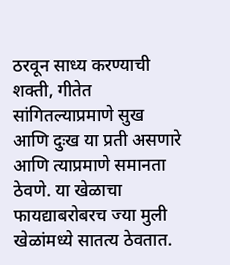ठरवून साध्य करण्याची शक्ती, गीतेत सांगितल्याप्रमाणे सुख आणि दुःख या प्रती असणारे आणि त्याप्रमाणे समानता ठेवणे. या खेळाचा फायद्याबरोबरच ज्या मुली खेळांमध्ये सातत्य ठेवतात.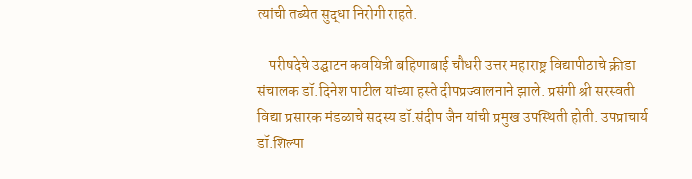त्यांची तब्येत सुद्धा निरोगी राहते.

    परीषदेचे उद्घाटन कवयित्री बहिणाबाई चौधरी उत्तर महाराष्ट्र विद्यापीठाचे क्रीडा संचालक डॉ.दिनेश पाटील यांच्या हस्ते दीपप्रज्वालनाने झाले. प्रसंगी श्री सरस्वती विद्या प्रसारक मंडळाचे सदस्य डॉ.संदीप जैन यांची प्रमुख उपस्थिती होती. उपप्राचार्य डॉ.शिल्पा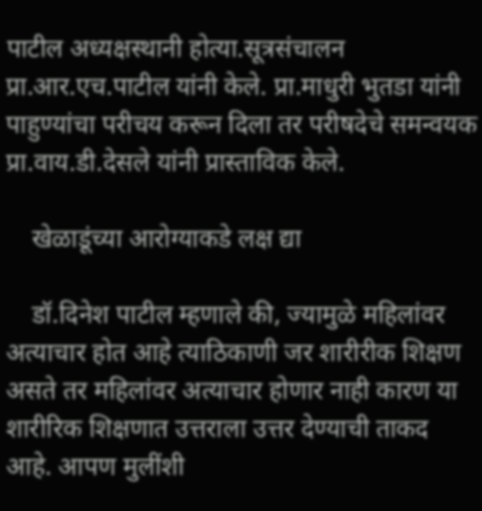पाटील अध्यक्षस्थानी होत्या.सूत्रसंचालन प्रा.आर.एच.पाटील यांनी केले. प्रा.माधुरी भुतडा यांनी पाहुण्यांचा परीचय करून दिला तर परीषदेचे समन्वयक प्रा.वाय.डी.देसले यांनी प्रास्ताविक केले.

    खेळाडूंच्या आरोग्याकडे लक्ष द्या

    डॉ.दिनेश पाटील म्हणाले की, ज्यामुळे महिलांवर अत्याचार होत आहे त्याठिकाणी जर शारीरीक शिक्षण असते तर महिलांवर अत्याचार होणार नाही कारण या शारीरिक शिक्षणात उत्तराला उत्तर देण्याची ताकद आहे. आपण मुलींशी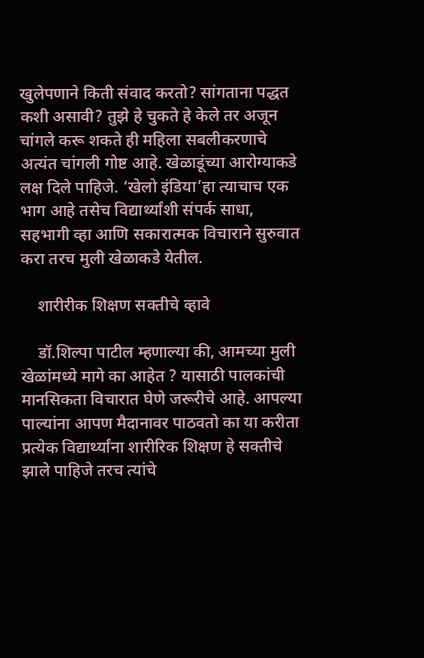खुलेपणाने किती संवाद करतो? सांगताना पद्धत कशी असावी? तुझे हे चुकते हे केले तर अजून चांगले करू शकते ही महिला सबलीकरणाचे अत्यंत चांगली गोष्ट आहे. खेळाडूंच्या आरोग्याकडे लक्ष दिले पाहिजे. ‘खेलो इंडिया’हा त्याचाच एक भाग आहे तसेच विद्यार्थ्यांशी संपर्क साधा, सहभागी व्हा आणि सकारात्मक विचाराने सुरुवात करा तरच मुली खेळाकडे येतील.

    शारीरीक शिक्षण सक्तीचे व्हावे

    डॉ.शिल्पा पाटील म्हणाल्या की, आमच्या मुली खेळांमध्ये मागे का आहेत ? यासाठी पालकांची मानसिकता विचारात घेणे जरूरीचे आहे. आपल्या पाल्यांना आपण मैदानावर पाठवतो का या करीता प्रत्येक विद्यार्थ्यांना शारीरिक शिक्षण हे सक्तीचे झाले पाहिजे तरच त्यांचे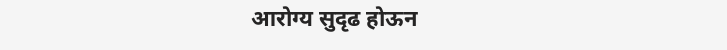आरोग्य सुदृढ होऊन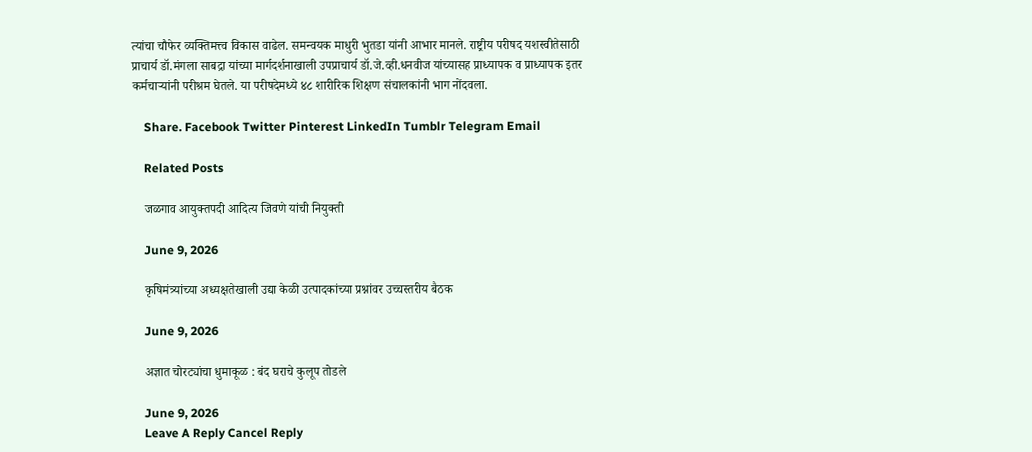त्यांचा चौफेर व्यक्तिमत्त्व विकास वाढेल. समन्वयक माधुरी भुतडा यांनी आभार मानले. राष्ट्रीय परीषद यशस्वीतेसाठी प्राचार्य डॉ.मंगला साबद्रा यांच्या मार्गदर्शनाखाली उपप्राचार्य डॉ.जे.व्ही.धनवीज यांच्यासह प्राध्यापक व प्राध्यापक इतर कर्मचार्‍यांनी परीश्रम घेतले. या परीषदेमध्ये ४८ शारीरिक शिक्षण संचालकांनी भाग नोंदवला.

    Share. Facebook Twitter Pinterest LinkedIn Tumblr Telegram Email

    Related Posts

    जळगाव आयुक्तपदी आदित्य जिवणे यांची नियुक्ती

    June 9, 2026

    कृषिमंत्र्यांच्या अध्यक्षतेखाली उद्या केळी उत्पादकांच्या प्रश्नांवर उच्चस्तरीय बैठक

    June 9, 2026

    अज्ञात चोरट्यांचा धुमाकूळ : बंद घराचे कुलूप तोडले

    June 9, 2026
    Leave A Reply Cancel Reply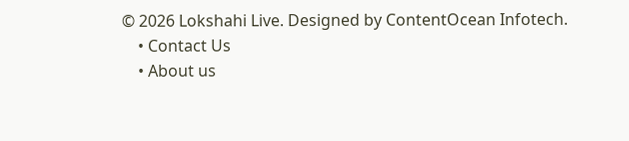© 2026 Lokshahi Live. Designed by ContentOcean Infotech.
    • Contact Us
    • About us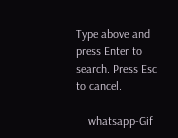Type above and press Enter to search. Press Esc to cancel.

    whatsapp-Gif